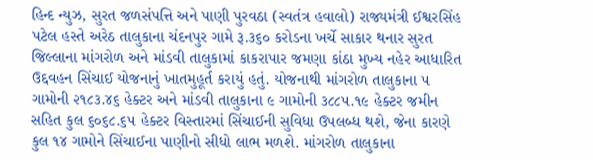હિન્દ ન્યુઝ, સુરત જળસંપત્તિ અને પાણી પુરવઠા (સ્વતંત્ર હવાલો) રાજ્યમંત્રી ઈશ્વરસિંહ પટેલ હસ્તે અરેઠ તાલુકાના ચંદનપુર ગામે રૂ.૩૬૦ કરોડના ખર્ચે સાકાર થનાર સુરત જિલ્લાના માંગરોળ અને માંડવી તાલુકામાં કાકરાપાર જમણા કાંઠા મુખ્ય નહેર આધારિત ઉદ્દવહન સિંચાઈ યોજનાનું ખાતમુહૂર્ત કરાયું હતું. યોજનાથી માંગરોળ તાલુકાના ૫ ગામોની ૨૧૮૩.૪૬ હેક્ટર અને માંડવી તાલુકાના ૯ ગામોની ૩૮૮૫.૧૯ હેક્ટર જમીન સહિત કુલ ૬૦૬૮.૬૫ હેક્ટર વિસ્તારમાં સિંચાઈની સુવિધા ઉપલબ્ધ થશે, જેના કારણે કુલ ૧૪ ગામોને સિંચાઈના પાણીનો સીધો લાભ મળશે. માંગરોળ તાલુકાના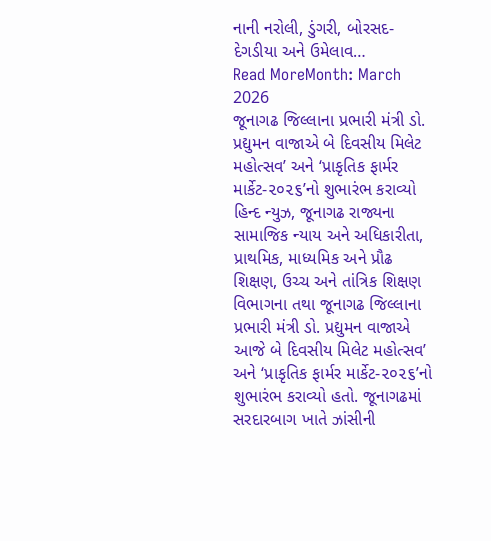નાની નરોલી, ડુંગરી, બોરસદ- દેગડીયા અને ઉમેલાવ…
Read MoreMonth: March 2026
જૂનાગઢ જિલ્લાના પ્રભારી મંત્રી ડો. પ્રદ્યુમન વાજાએ બે દિવસીય મિલેટ મહોત્સવ’ અને ‘પ્રાકૃતિક ફાર્મર માર્કેટ-૨૦૨૬’નો શુભારંભ કરાવ્યો
હિન્દ ન્યુઝ, જૂનાગઢ રાજ્યના સામાજિક ન્યાય અને અધિકારીતા, પ્રાથમિક, માધ્યમિક અને પ્રૌઢ શિક્ષણ, ઉચ્ચ અને તાંત્રિક શિક્ષણ વિભાગના તથા જૂનાગઢ જિલ્લાના પ્રભારી મંત્રી ડો. પ્રદ્યુમન વાજાએ આજે બે દિવસીય મિલેટ મહોત્સવ’ અને ‘પ્રાકૃતિક ફાર્મર માર્કેટ-૨૦૨૬’નો શુભારંભ કરાવ્યો હતો. જૂનાગઢમાં સરદારબાગ ખાતે ઝાંસીની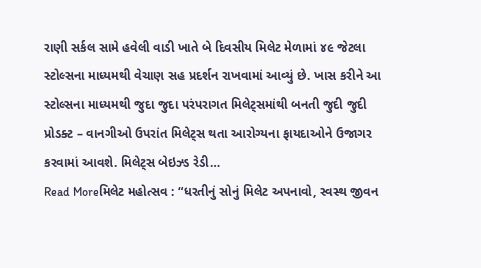રાણી સર્કલ સામે હવેલી વાડી ખાતે બે દિવસીય મિલેટ મેળામાં ૪૯ જેટલા સ્ટોલ્સના માધ્યમથી વેચાણ સહ પ્રદર્શન રાખવામાં આવ્યું છે. ખાસ કરીને આ સ્ટોલ્સના માધ્યમથી જુદા જુદા પરંપરાગત મિલેટ્સમાંથી બનતી જુદી જુદી પ્રોડક્ટ – વાનગીઓ ઉપરાંત મિલેટ્સ થતા આરોગ્યના ફાયદાઓને ઉજાગર કરવામાં આવશે. મિલેટ્સ બેઇઝ્ડ રેડી…
Read Moreમિલેટ મહોત્સવ : “ધરતીનું સોનું મિલેટ અપનાવો, સ્વસ્થ જીવન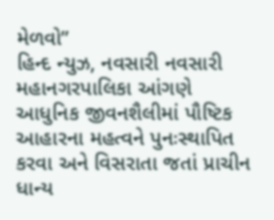મેળવો”
હિન્દ ન્યુઝ, નવસારી નવસારી મહાનગરપાલિકા આંગણે આધુનિક જીવનશૈલીમાં પૌષ્ટિક આહારના મહત્વને પુનઃસ્થાપિત કરવા અને વિસરાતા જતાં પ્રાચીન ધાન્ય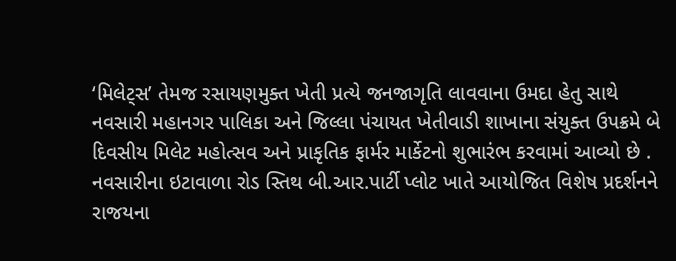‘મિલેટ્સ’ તેમજ રસાયણમુક્ત ખેતી પ્રત્યે જનજાગૃતિ લાવવાના ઉમદા હેતુ સાથે નવસારી મહાનગર પાલિકા અને જિલ્લા પંચાયત ખેતીવાડી શાખાના સંયુક્ત ઉપક્રમે બે દિવસીય મિલેટ મહોત્સવ અને પ્રાકૃતિક ફાર્મર માર્કેટનો શુભારંભ કરવામાં આવ્યો છે . નવસારીના ઇટાવાળા રોડ સ્તિથ બી.આર.પાર્ટી પ્લોટ ખાતે આયોજિત વિશેષ પ્રદર્શનને રાજયના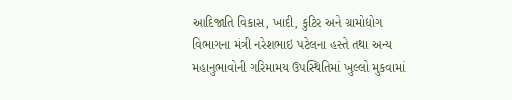આદિજાતિ વિકાસ, ખાદી, કુટિર અને ગ્રામોદ્યોગ વિભાગના મંત્રી નરેશભાઇ પટેલના હસ્તે તથા અન્ય મહાનુભાવોની ગરિમામય ઉપસ્થિતિમાં ખુલ્લો મુકવામાં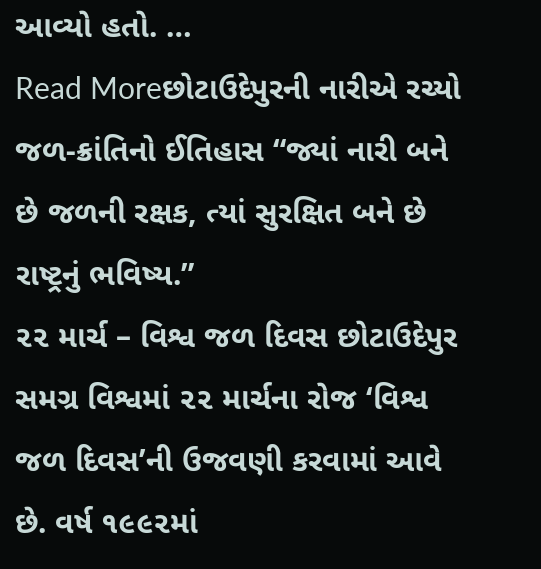આવ્યો હતો. …
Read Moreછોટાઉદેપુરની નારીએ રચ્યો જળ-ક્રાંતિનો ઈતિહાસ “જ્યાં નારી બને છે જળની રક્ષક, ત્યાં સુરક્ષિત બને છે રાષ્ટ્રનું ભવિષ્ય.”
૨૨ માર્ચ – વિશ્વ જળ દિવસ છોટાઉદેપુર સમગ્ર વિશ્વમાં ૨૨ માર્ચના રોજ ‘વિશ્વ જળ દિવસ’ની ઉજવણી કરવામાં આવે છે. વર્ષ ૧૯૯૨માં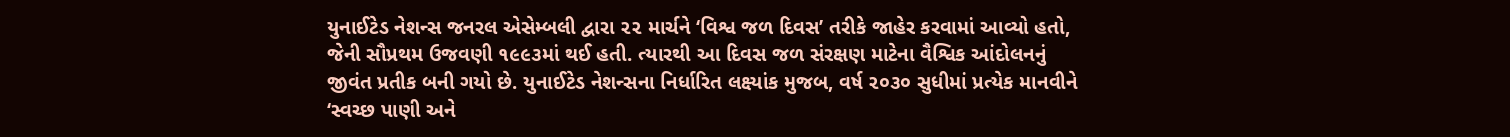યુનાઈટેડ નેશન્સ જનરલ એસેમ્બલી દ્વારા ૨૨ માર્ચને ‘વિશ્વ જળ દિવસ’ તરીકે જાહેર કરવામાં આવ્યો હતો, જેની સૌપ્રથમ ઉજવણી ૧૯૯૩માં થઈ હતી. ત્યારથી આ દિવસ જળ સંરક્ષણ માટેના વૈશ્વિક આંદોલનનું જીવંત પ્રતીક બની ગયો છે. યુનાઈટેડ નેશન્સના નિર્ધારિત લક્ષ્યાંક મુજબ, વર્ષ ૨૦૩૦ સુધીમાં પ્રત્યેક માનવીને ‘સ્વચ્છ પાણી અને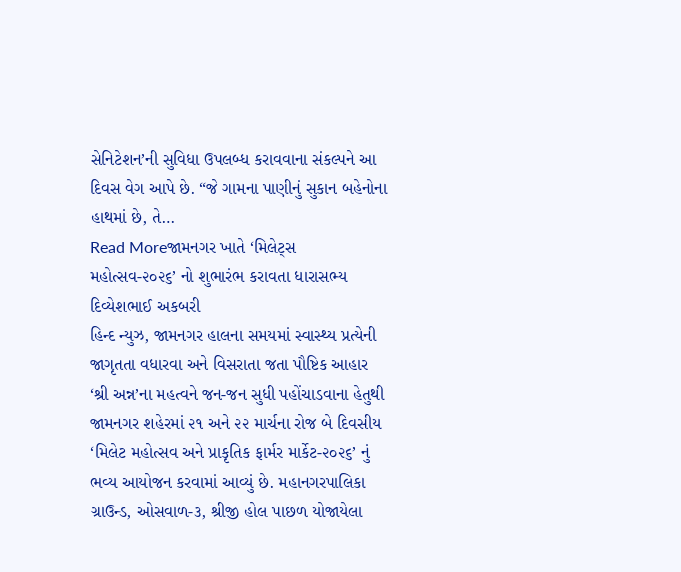સેનિટેશન’ની સુવિધા ઉપલબ્ધ કરાવવાના સંકલ્પને આ દિવસ વેગ આપે છે. “જે ગામના પાણીનું સુકાન બહેનોના હાથમાં છે, તે…
Read Moreજામનગર ખાતે ‘મિલેટ્સ મહોત્સવ-૨૦૨૬’ નો શુભારંભ કરાવતા ધારાસભ્ય દિવ્યેશભાઈ અકબરી
હિન્દ ન્યુઝ, જામનગર હાલના સમયમાં સ્વાસ્થ્ય પ્રત્યેની જાગૃતતા વધારવા અને વિસરાતા જતા પૌષ્ટિક આહાર ‘શ્રી અન્ન’ના મહત્વને જન-જન સુધી પહોંચાડવાના હેતુથી જામનગર શહેરમાં ૨૧ અને ૨૨ માર્ચના રોજ બે દિવસીય ‘મિલેટ મહોત્સવ અને પ્રાકૃતિક ફાર્મર માર્કેટ-૨૦૨૬’ નું ભવ્ય આયોજન કરવામાં આવ્યું છે. મહાનગરપાલિકા ગ્રાઉન્ડ, ઓસવાળ-૩, શ્રીજી હોલ પાછળ યોજાયેલા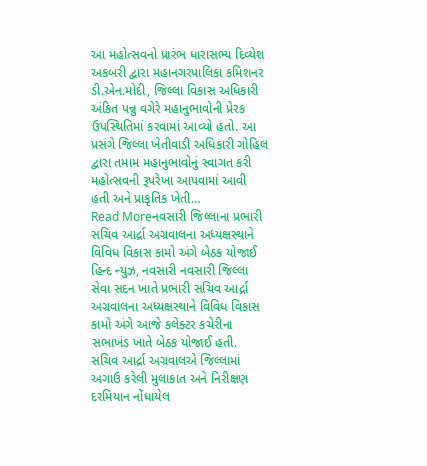આ મહોત્સવનો પ્રારંભ ધારાસભ્ય દિવ્યેશ અકબરી દ્વારા મહાનગરપાલિકા કમિશનર ડી.એન.મોદી, જિલ્લા વિકાસ અધિકારી અંકિત પન્નુ વગેરે મહાનુભાવોની પ્રેરક ઉપસ્થિતિમાં કરવામાં આવ્યો હતો. આ પ્રસંગે જિલ્લા ખેતીવાડી અધિકારી ગોહિલ દ્વારા તમામ મહાનુભાવોનું સ્વાગત કરી મહોત્સવની રૂપરેખા આપવામાં આવી હતી અને પ્રાકૃતિક ખેતી…
Read Moreનવસારી જિલ્લાના પ્રભારી સચિવ આર્દ્રા અગ્રવાલના અધ્યક્ષસ્થાને વિવિધ વિકાસ કામો અંગે બેઠક યોજાઈ
હિન્દ ન્યુઝ, નવસારી નવસારી જિલ્લા સેવા સદન ખાતે પ્રભારી સચિવ આર્દ્રા અગ્રવાલના અધ્યક્ષસ્થાને વિવિધ વિકાસ કામો અંગે આજે કલેક્ટર કચેરીના સભાખંડ ખાતે બેઠક યોજાઈ હતી. સચિવ આર્દ્રા અગ્રવાલએ જિલ્લામાં અગાઉ કરેલી મુલાકાત અને નિરીક્ષણ દરમિયાન નોંધાયેલ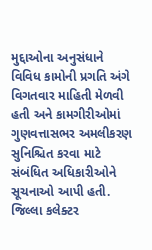મુદ્દાઓના અનુસંધાને વિવિધ કામોની પ્રગતિ અંગે વિગતવાર માહિતી મેળવી હતી અને કામગીરીઓમાં ગુણવત્તાસભર અમલીકરણ સુનિશ્ચિત કરવા માટે સંબંધિત અધિકારીઓને સૂચનાઓ આપી હતી. જિલ્લા કલેક્ટર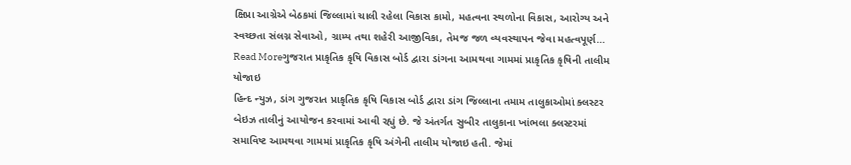ક્ષિપ્રા આગ્રેએ બેઠકમાં જિલ્લામાં ચાલી રહેલા વિકાસ કામો, મહત્વના સ્થળોના વિકાસ, આરોગ્ય અને સ્વચ્છતા સંલગ્ન સેવાઓ, ગ્રામ્ય તથા શહેરી આજીવિકા, તેમજ જળ વ્યવસ્થાપન જેવા મહત્વપૂર્ણ…
Read Moreગુજરાત પ્રાકૃતિક કૃષિ વિકાસ બોર્ડ દ્વારા ડાંગના આમથવા ગામમાં પ્રાકૃતિક કૃષિની તાલીમ યોજાઇ
હિન્દ ન્યુઝ, ડાંગ ગુજરાત પ્રાકૃતિક કૃષિ વિકાસ બોર્ડ દ્વારા ડાંગ જિલ્લાના તમામ તાલુકાઓમાં ક્લસ્ટર બેઇઝ તાલીનું આયોજન કરવામાં આવી રહ્યું છે. જે અંતર્ગત સુબીર તાલુકાના ખાંભલા ક્લસ્ટરમાં સમાવિષ્ટ આમથવા ગામમાં પ્રાકૃતિક કૃષિ અંગેની તાલીમ યોજાઇ હતી. જેમાં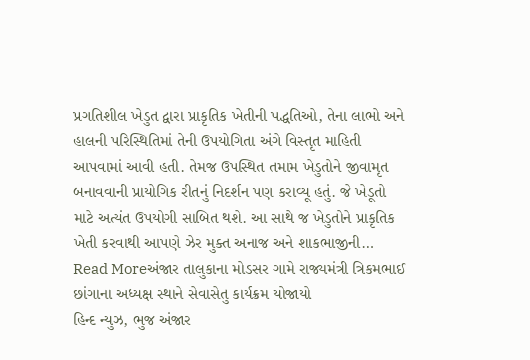પ્રગતિશીલ ખેડુત દ્વારા પ્રાકૃતિક ખેતીની પદ્ધતિઓ, તેના લાભો અને હાલની પરિસ્થિતિમાં તેની ઉપયોગિતા અંગે વિસ્તૃત માહિતી આપવામાં આવી હતી. તેમજ ઉપસ્થિત તમામ ખેડુતોને જીવામૃત બનાવવાની પ્રાયોગિક રીતનું નિદર્શન પણ કરાવ્યૂ હતું. જે ખેડૂતો માટે અત્યંત ઉપયોગી સાબિત થશે. આ સાથે જ ખેડુતોને પ્રાકૃતિક ખેતી કરવાથી આપણે ઝેર મુક્ત અનાજ અને શાકભાજીની…
Read Moreઅંજાર તાલુકાના મોડસર ગામે રાજ્યમંત્રી ત્રિકમભાઈ છાંગાના અધ્યક્ષ સ્થાને સેવાસેતુ કાર્યક્રમ યોજાયો
હિન્દ ન્યુઝ, ભુજ અંજાર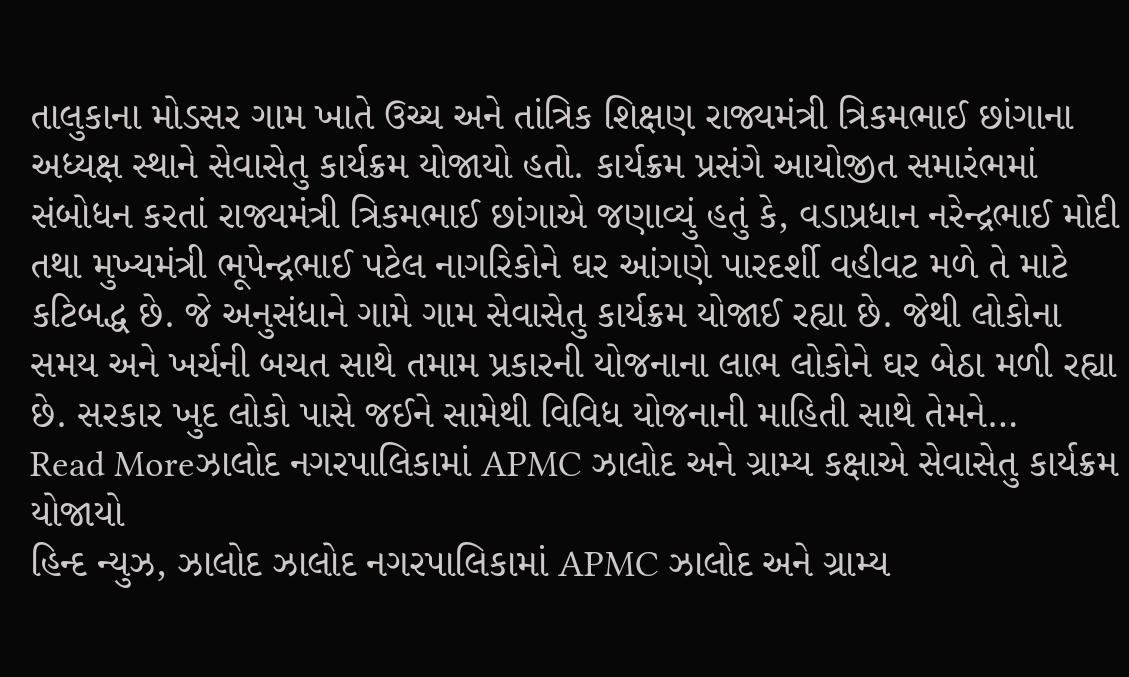તાલુકાના મોડસર ગામ ખાતે ઉચ્ચ અને તાંત્રિક શિક્ષણ રાજ્યમંત્રી ત્રિકમભાઈ છાંગાના અધ્યક્ષ સ્થાને સેવાસેતુ કાર્યક્રમ યોજાયો હતો. કાર્યક્રમ પ્રસંગે આયોજીત સમારંભમાં સંબોધન કરતાં રાજ્યમંત્રી ત્રિકમભાઈ છાંગાએ જણાવ્યું હતું કે, વડાપ્રધાન નરેન્દ્રભાઈ મોદી તથા મુખ્યમંત્રી ભૂપેન્દ્રભાઈ પટેલ નાગરિકોને ઘર આંગણે પારદર્શી વહીવટ મળે તે માટે કટિબદ્ધ છે. જે અનુસંધાને ગામે ગામ સેવાસેતુ કાર્યક્રમ યોજાઈ રહ્યા છે. જેથી લોકોના સમય અને ખર્ચની બચત સાથે તમામ પ્રકારની યોજનાના લાભ લોકોને ઘર બેઠા મળી રહ્યા છે. સરકાર ખુદ લોકો પાસે જઈને સામેથી વિવિધ યોજનાની માહિતી સાથે તેમને…
Read Moreઝાલોદ નગરપાલિકામાં APMC ઝાલોદ અને ગ્રામ્ય કક્ષાએ સેવાસેતુ કાર્યક્રમ યોજાયો
હિન્દ ન્યુઝ, ઝાલોદ ઝાલોદ નગરપાલિકામાં APMC ઝાલોદ અને ગ્રામ્ય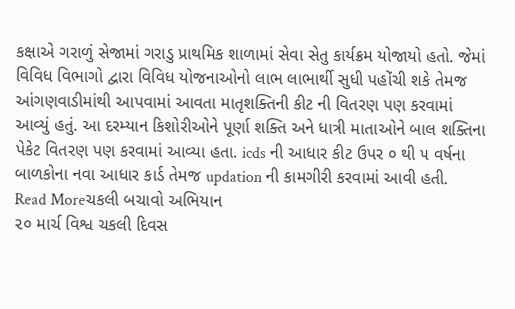કક્ષાએ ગરાળું સેજામાં ગરાડુ પ્રાથમિક શાળામાં સેવા સેતુ કાર્યક્રમ યોજાયો હતો. જેમાં વિવિધ વિભાગો દ્વારા વિવિધ યોજનાઓનો લાભ લાભાર્થી સુધી પહોંચી શકે તેમજ આંગણવાડીમાંથી આપવામાં આવતા માતૃશક્તિની કીટ ની વિતરણ પણ કરવામાં આવ્યું હતું. આ દરમ્યાન કિશોરીઓને પૂર્ણા શક્તિ અને ધાત્રી માતાઓને બાલ શક્તિના પેકેટ વિતરણ પણ કરવામાં આવ્યા હતા. icds ની આધાર કીટ ઉપર ૦ થી ૫ વર્ષના બાળકોના નવા આધાર કાર્ડ તેમજ updation ની કામગીરી કરવામાં આવી હતી.
Read Moreચકલી બચાવો અભિયાન
૨૦ માર્ચ વિશ્વ ચકલી દિવસ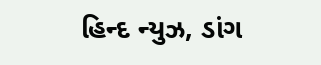હિન્દ ન્યુઝ, ડાંગ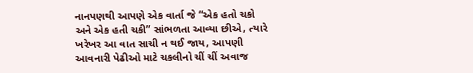નાનપણથી આપણે એક વાર્તા જે “એક હતો ચકો અને એક હતી ચકી” સાંભળતા આવ્યા છીએ, ત્યારે ખરેખર આ વાત સાચી ન થઈ જાય, આપણી આવનારી પેઢીઓ માટે ચકલીનો ચીં ચીં અવાજ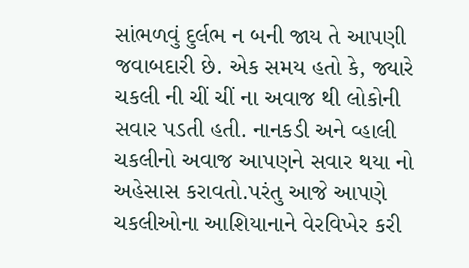સાંભળવું દુર્લભ ન બની જાય તે આપણી જવાબદારી છે. એક સમય હતો કે, જ્યારે ચકલી ની ચીં ચીં ના અવાજ થી લોકોની સવાર પડતી હતી. નાનકડી અને વ્હાલી ચકલીનો અવાજ આપણને સવાર થયા નો અહેસાસ કરાવતો.પરંતુ આજે આપણે ચકલીઓના આશિયાનાને વેરવિખેર કરી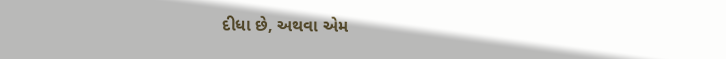દીધા છે, અથવા એમ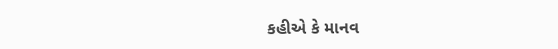કહીએ કે માનવ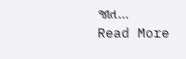જાત…
Read More